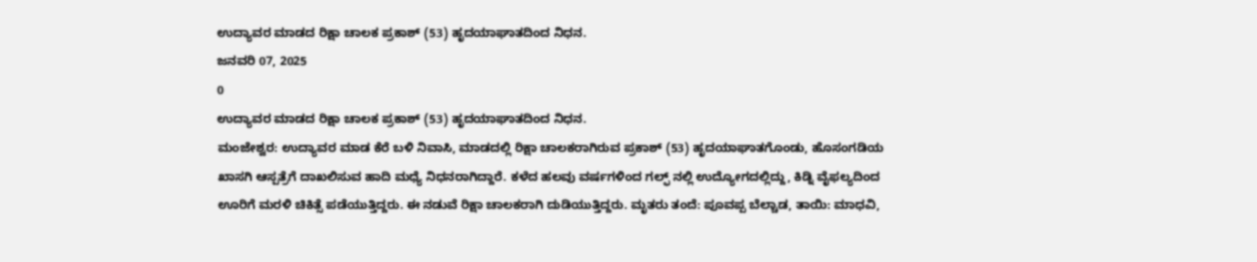ಉದ್ಯಾವರ ಮಾಡದ ರಿಕ್ಷಾ ಚಾಲಕ ಪ್ರಕಾಶ್ (53) ಹೃದಯಾಘಾತದಿಂದ ನಿಧನ.
ಜನವರಿ 07, 2025
0
ಉದ್ಯಾವರ ಮಾಡದ ರಿಕ್ಷಾ ಚಾಲಕ ಪ್ರಕಾಶ್ (53) ಹೃದಯಾಘಾತದಿಂದ ನಿಧನ.
ಮಂಜೇಶ್ವರ: ಉದ್ಯಾವರ ಮಾಡ ಕೆರೆ ಬಳಿ ನಿವಾಸಿ, ಮಾಡದಲ್ಲಿ ರಿಕ್ಷಾ ಚಾಲಕರಾಗಿರುವ ಪ್ರಕಾಶ್ (53) ಹೃದಯಾಘಾತಗೊಂಡು, ಹೊಸಂಗಡಿಯ ಖಾಸಗಿ ಆಸ್ಪತ್ರೆಗೆ ದಾಖಲಿಸುವ ಹಾದಿ ಮಧ್ಯೆ ನಿಧನರಾಗಿದ್ದಾರೆ. ಕಳೆದ ಹಲವು ವರ್ಷಗಳಿಂದ ಗಲ್ಫ್ ನಲ್ಲಿ ಉದ್ಯೋಗದಲ್ಲಿದ್ದು, ಕಿಡ್ನಿ ವೈಫಲ್ಯದಿಂದ ಊರಿಗೆ ಮರಳಿ ಚಿಕಿತ್ಸೆ ಪಡೆಯುತ್ತಿದ್ದರು. ಈ ನಡುವೆ ರಿಕ್ಷಾ ಚಾಲಕರಾಗಿ ದುಡಿಯುತ್ತಿದ್ದರು. ಮೃತರು ತಂದೆ: ಪೂವಪ್ಪ ಬೆಲ್ಚಾಡ, ತಾಯಿ: ಮಾಧವಿ,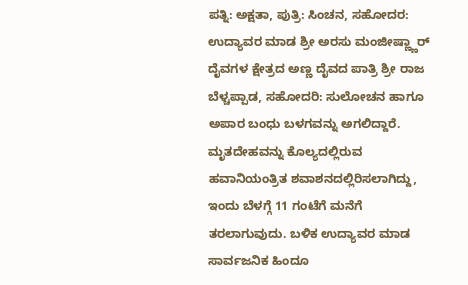ಪತ್ನಿ: ಅಕ್ಷತಾ, ಪುತ್ರಿ: ಸಿಂಚನ, ಸಹೋದರ: ಉದ್ಯಾವರ ಮಾಡ ಶ್ರೀ ಅರಸು ಮಂಜೀಷ್ಣ್ಣಾರ್ ದೈವಗಳ ಕ್ಷೇತ್ರದ ಅಣ್ಣ ದೈವದ ಪಾತ್ರಿ ಶ್ರೀ ರಾಜ ಬೆಳ್ಚಪ್ಪಾಡ, ಸಹೋದರಿ: ಸುಲೋಚನ ಹಾಗೂ ಅಪಾರ ಬಂಧು ಬಳಗವನ್ನು ಅಗಲಿದ್ದಾರೆ. ಮೃತದೇಹವನ್ನು ಕೊಲ್ಯದಲ್ಲಿರುವ ಹವಾನಿಯಂತ್ರಿತ ಶವಾಶನದಲ್ಲಿರಿಸಲಾಗಿದ್ದು, ಇಂದು ಬೆಳಗ್ಗೆ 11 ಗಂಟೆಗೆ ಮನೆಗೆ ತರಲಾಗುವುದು. ಬಳಿಕ ಉದ್ಯಾವರ ಮಾಡ ಸಾರ್ವಜನಿಕ ಹಿಂದೂ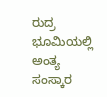ರುದ್ರ ಭೂಮಿಯಲ್ಲಿ ಅಂತ್ಯ ಸಂಸ್ಕಾರ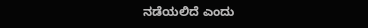ನಡೆಯಲಿದೆ ಎಂದು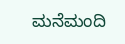ಮನೆಮಂದಿ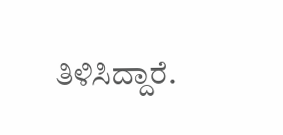ತಿಳಿಸಿದ್ದಾರೆ.